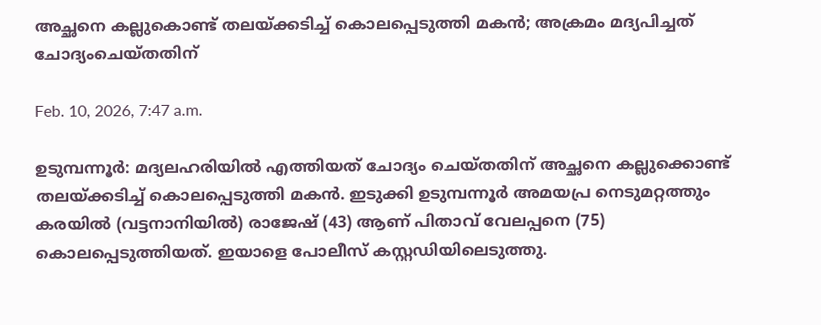അച്ഛനെ കല്ലുകൊണ്ട് തലയ്ക്കടിച്ച് കൊലപ്പെടുത്തി മകൻ; അക്രമം മദ്യപിച്ചത് ചോദ്യംചെയ്തതിന്

Feb. 10, 2026, 7:47 a.m.

ഉടുമ്പന്നൂർ: മദ്യലഹരിയിൽ എത്തിയത് ചോദ്യം ചെയ്തതിന് അച്ഛനെ കല്ലുക്കൊണ്ട് തലയ്ക്കടിച്ച് കൊലപ്പെടുത്തി മകൻ. ഇടുക്കി ഉടുമ്പന്നൂർ അമയപ്ര നെടുമറ്റത്തും കരയിൽ (വട്ടനാനിയിൽ) രാജേഷ് (43) ആണ് പിതാവ് വേലപ്പനെ (75) കൊലപ്പെടുത്തിയത്. ഇയാളെ പോലീസ് കസ്റ്റഡിയിലെടുത്തു.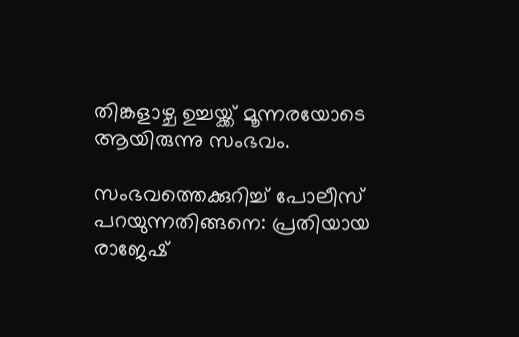തിങ്കളാഴ്ച ഉച്ചയ്ക്ക് മൂന്നരയോടെ ആയിരുന്നു സംഭവം.

സംഭവത്തെക്കുറിച്ച് പോലീസ് പറയുന്നതിങ്ങനെ: പ്രതിയായ രാജേഷ്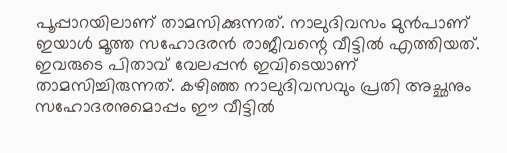പൂപ്പാറയിലാണ് താമസിക്കുന്നത്. നാലുദിവസം മുൻപാണ് ഇയാൾ മൂത്ത സഹോദരൻ രാജീവന്റെ വീട്ടിൽ എത്തിയത്. ഇവരുടെ പിതാവ് വേലപ്പൻ ഇവിടെയാണ് താമസിച്ചിരുന്നത്. കഴിഞ്ഞ നാലുദിവസവും പ്രതി അച്ഛനും സഹോദരനുമൊപ്പം ഈ വീട്ടിൽ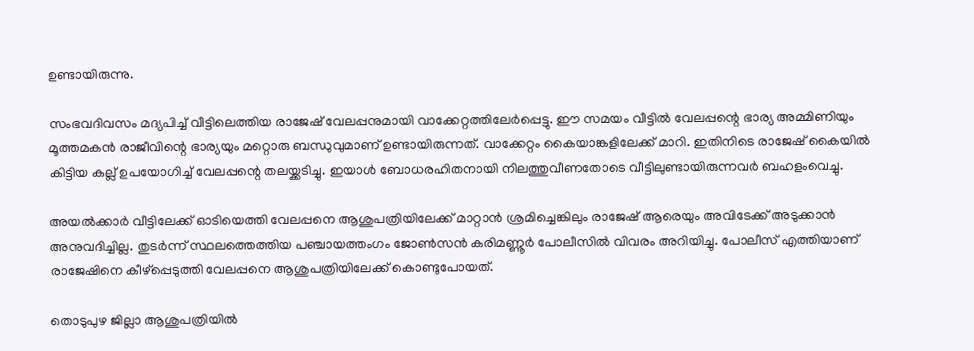ഉണ്ടായിരുന്നു.

സംഭവദിവസം മദ്യപിച്ച് വീട്ടിലെത്തിയ രാജേഷ് വേലപ്പനുമായി വാക്കേറ്റത്തിലേർപ്പെട്ടു. ഈ സമയം വീട്ടിൽ വേലപ്പന്റെ ഭാര്യ അമ്മിണിയും മൂത്തമകൻ രാജീവിന്റെ ഭാര്യയും മറ്റൊരു ബന്ധുവുമാണ് ഉണ്ടായിരുന്നത്. വാക്കേറ്റം കൈയാങ്കളിലേക്ക് മാറി. ഇതിനിടെ രാജേഷ് കൈയിൽ കിട്ടിയ കല്ല് ഉപയോഗിച്ച് വേലപ്പന്റെ തലയ്ക്കടിച്ചു. ഇയാൾ ബോധരഹിതനായി നിലത്തുവീണതോടെ വീട്ടിലുണ്ടായിരുന്നവർ ബഹളംവെച്ചു.

അയൽക്കാർ വീട്ടിലേക്ക് ഓടിയെത്തി വേലപ്പനെ ആശുപത്രിയിലേക്ക് മാറ്റാൻ ശ്രമിച്ചെങ്കിലും രാജേഷ് ആരെയും അവിടേക്ക് അടുക്കാൻ അനുവദിച്ചില്ല. തുടർന്ന് സ്ഥലത്തെത്തിയ പഞ്ചായത്തംഗം ജോൺസൻ കരിമണ്ണൂർ പോലീസിൽ വിവരം അറിയിച്ചു. പോലീസ് എത്തിയാണ് രാജേഷിനെ കീഴ്‌പ്പെടുത്തി വേലപ്പനെ ആശുപത്രിയിലേക്ക് കൊണ്ടുപോയത്.

തൊടുപുഴ ജില്ലാ ആശുപത്രിയിൽ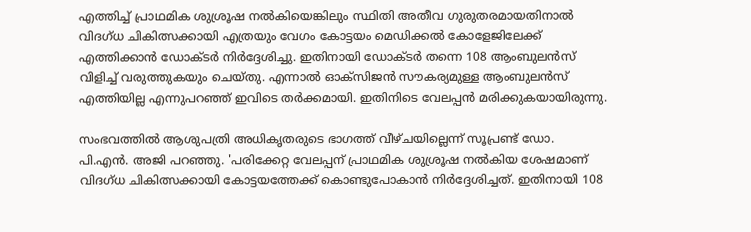എത്തിച്ച് പ്രാഥമിക ശുശ്രൂഷ നൽകിയെങ്കിലും സ്ഥിതി അതീവ ഗുരുതരമായതിനാൽ വിദഗ്ധ ചികിത്സക്കായി എത്രയും വേഗം കോട്ടയം മെഡിക്കൽ കോളേജിലേക്ക് എത്തിക്കാൻ ഡോക്ടർ നിർദ്ദേശിച്ചു. ഇതിനായി ഡോക്ടർ തന്നെ 108 ആംബുലൻസ് വിളിച്ച് വരുത്തുകയും ചെയ്തു. എന്നാൽ ഓക്‌സിജൻ സൗകര്യമുള്ള ആംബുലൻസ് എത്തിയില്ല എന്നുപറഞ്ഞ് ഇവിടെ തർക്കമായി. ഇതിനിടെ വേലപ്പൻ മരിക്കുകയായിരുന്നു.

സംഭവത്തിൽ ആശുപത്രി അധികൃതരുടെ ഭാഗത്ത് വീഴ്ചയില്ലെന്ന് സൂപ്രണ്ട് ഡോ. പി.എൻ. അജി പറഞ്ഞു. 'പരിക്കേറ്റ വേലപ്പന് പ്രാഥമിക ശുശ്രൂഷ നൽകിയ ശേഷമാണ് വിദഗ്ധ ചികിത്സക്കായി കോട്ടയത്തേക്ക് കൊണ്ടുപോകാൻ നിർദ്ദേശിച്ചത്. ഇതിനായി 108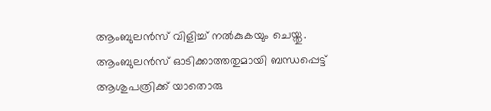ആംബുലൻസ് വിളിച്ച് നൽകുകയും ചെയ്തു. ആംബുലൻസ് ഓടിക്കാത്തതുമായി ബന്ധപ്പെട്ട് ആശുപത്രിക്ക് യാതൊരു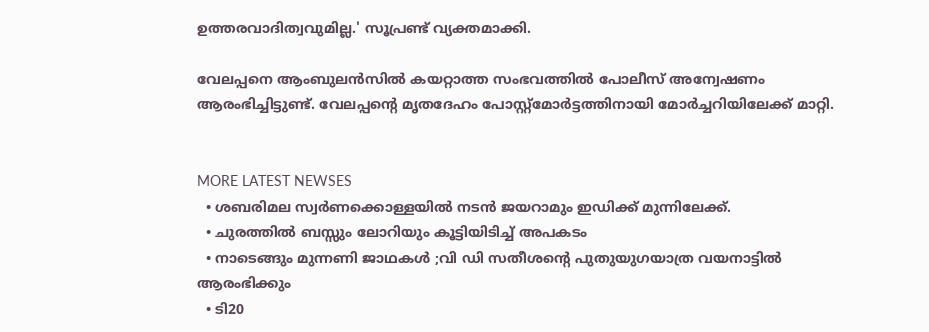ഉത്തരവാദിത്വവുമില്ല.' സൂപ്രണ്ട് വ്യക്തമാക്കി.

വേലപ്പനെ ആംബുലൻസിൽ കയറ്റാത്ത സംഭവത്തിൽ പോലീസ് അന്വേഷണം ആരംഭിച്ചിട്ടുണ്ട്. വേലപ്പന്റെ മൃതദേഹം പോസ്റ്റ്‌മോർട്ടത്തിനായി മോർച്ചറിയിലേക്ക് മാറ്റി.


MORE LATEST NEWSES
  • ശബരിമല സ്വര്‍ണക്കൊള്ളയില്‍ നടന്‍ ജയറാമും ഇഡിക്ക് മുന്നിലേക്ക്.
  • ചുരത്തിൽ ബസ്സും ലോറിയും കൂട്ടിയിടിച്ച് അപകടം
  • നാടെങ്ങും മുന്നണി ജാഥകൾ ;വി ഡി സതീശന്‍റെ പുതുയുഗയാത്ര വയനാട്ടിൽ ആരംഭിക്കും
  • ടി20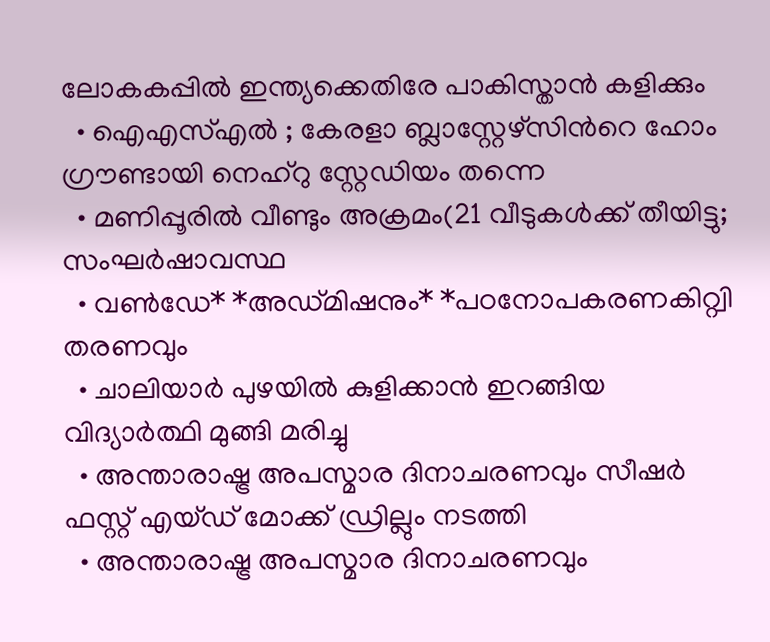ലോകകപ്പിൽ ഇന്ത്യക്കെതിരേ പാകിസ്താൻ കളിക്കും
  • ഐഎസ്എൽ ; കേരളാ ബ്ലാസ്റ്റേഴ്‌സിന്‍റെ ഹോം ഗ്രൗണ്ടായി നെഹ്‌റു സ്റ്റേഡിയം തന്നെ
  • മണിപ്പൂരിൽ വീണ്ടും അക്രമം(21 വീടുകൾക്ക് തീയിട്ടു; സംഘർഷാവസ്ഥ
  • വൺഡേ* *അഡ്മിഷനും* *പഠനോപകരണകിറ്റ്വി തരണവും
  • ചാലിയാർ പുഴയിൽ കുളിക്കാൻ ഇറങ്ങിയ വിദ്യാർത്ഥി മുങ്ങി മരിച്ചു
  • അന്താരാഷ്ട്ര അപസ്മാര ദിനാചരണവും സീഷർ ഫസ്റ്റ് എയ്ഡ് മോക്ക് ഡ്രില്ലും നടത്തി
  • അന്താരാഷ്ട്ര അപസ്മാര ദിനാചരണവും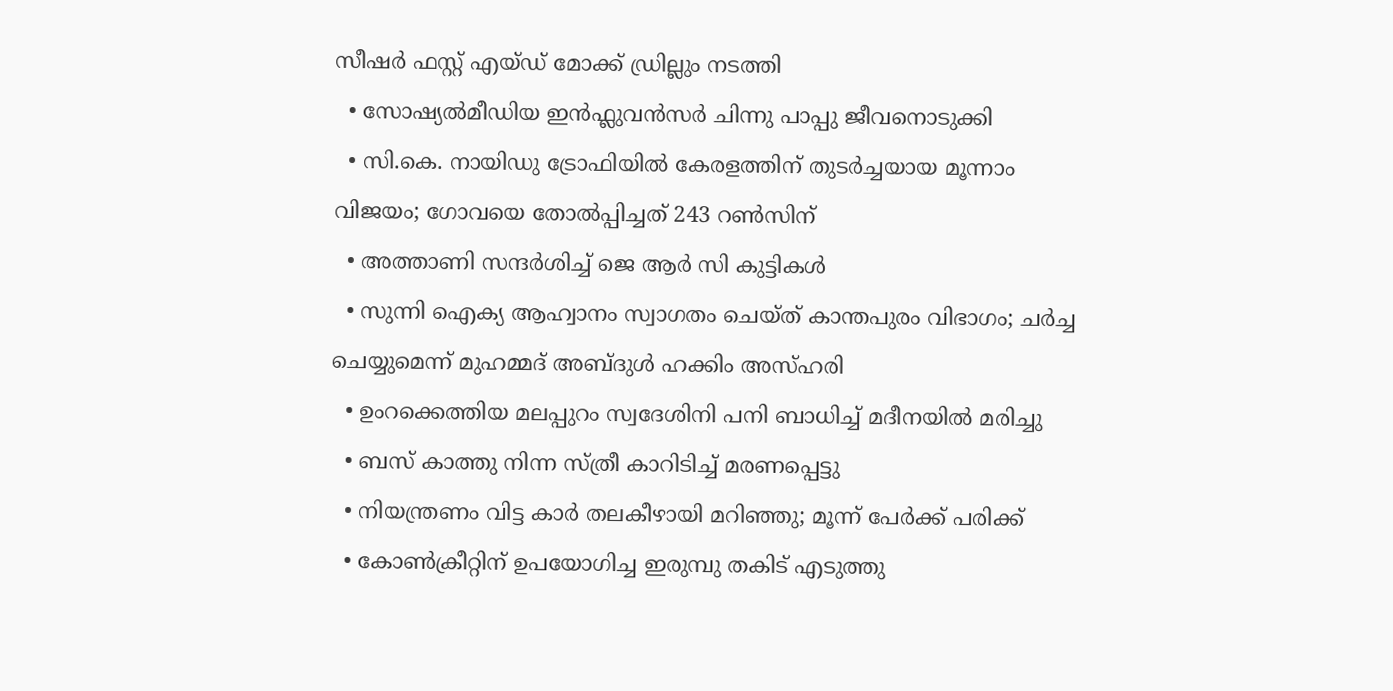സീഷർ ഫസ്റ്റ് എയ്ഡ് മോക്ക് ഡ്രില്ലും നടത്തി
  • സോഷ്യൽമീഡിയ ഇൻഫ്ലുവൻസർ ചിന്നു പാപ്പു ജീവനൊടുക്കി
  • സി.കെ. നായിഡു ട്രോഫിയിൽ കേരളത്തിന് തുടർച്ചയായ മൂന്നാം വിജയം; ഗോവയെ തോൽപ്പിച്ചത് 243 റൺസിന്
  • അത്താണി സന്ദർശിച്ച് ജെ ആർ സി കുട്ടികൾ
  • സുന്നി ഐക്യ ആഹ്വാനം സ്വാഗതം ചെയ്ത് കാന്തപുരം വിഭാഗം; ചര്‍ച്ച ചെയ്യുമെന്ന് മുഹമ്മദ് അബ്ദുള്‍ ഹക്കിം അസ്ഹരി
  • ഉംറക്കെത്തിയ മലപ്പുറം സ്വദേശിനി പനി ബാധിച്ച് മദീനയിൽ മരിച്ചു
  • ബസ് കാത്തു നിന്ന സ്ത്രീ കാറിടിച്ച് മരണപ്പെട്ടു
  • നിയന്ത്രണം വിട്ട കാർ തലകീഴായി മറിഞ്ഞു; മൂന്ന് പേർക്ക് പരിക്ക്
  • കോൺക്രീറ്റിന് ഉപയോഗിച്ച ഇരുമ്പു തകിട് എടുത്തു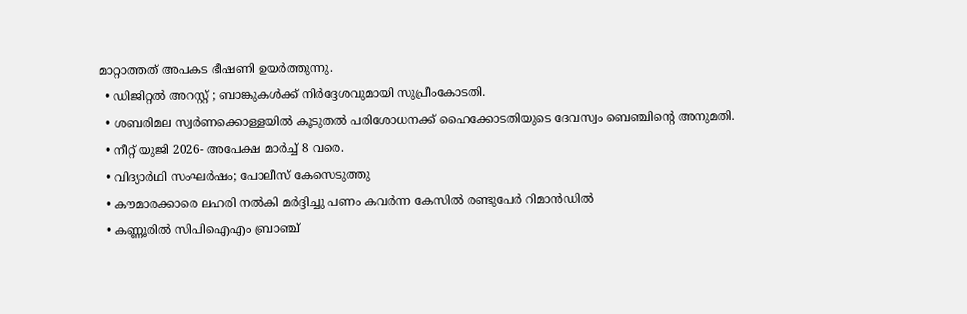മാറ്റാത്തത് അപകട ഭീഷണി ഉയർത്തുന്നു.
  • ഡിജിറ്റൽ അറസ്റ്റ് ; ബാങ്കുകൾക്ക് നിർദ്ദേശവുമായി സുപ്രീംകോടതി.
  • ശബരിമല സ്വർണക്കൊള്ളയിൽ കൂടുതൽ പരിശോധനക്ക് ഹൈക്കോടതിയുടെ ദേവസ്വം ബെഞ്ചിന്റെ അനുമതി.
  • നീറ്റ് യുജി 2026- അപേക്ഷ മാർച്ച് 8 വരെ.
  • വിദ്യാർഥി സംഘർഷം; പോലീസ് കേസെടുത്തു
  • കൗമാരക്കാരെ ലഹരി നൽകി മർദ്ദിച്ചു പണം കവർന്ന കേസിൽ രണ്ടുപേർ റിമാൻഡിൽ
  • കണ്ണൂരിൽ സിപിഐഎം ബ്രാഞ്ച്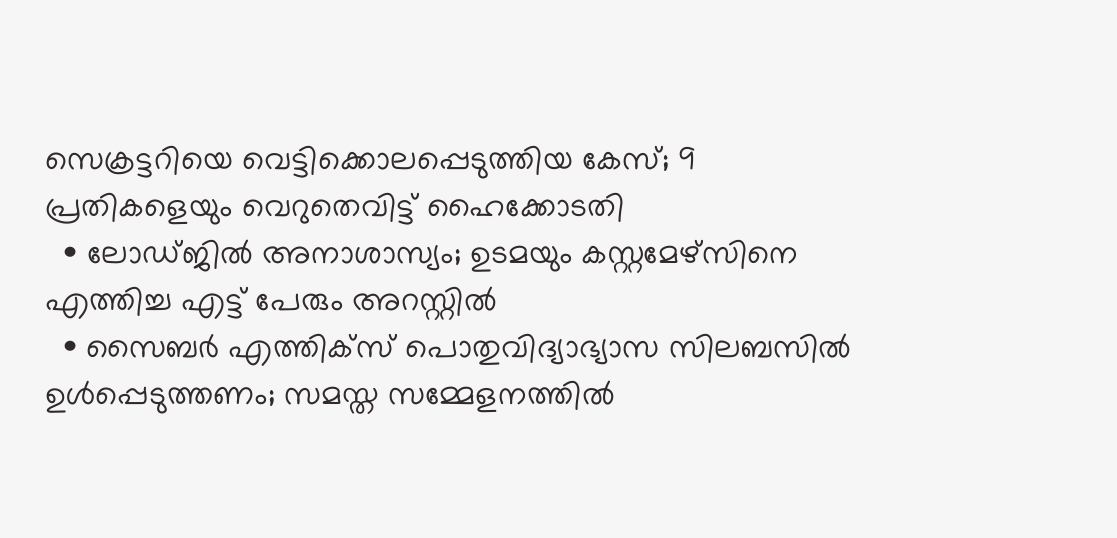സെക്രട്ടറിയെ വെട്ടിക്കൊലപ്പെടുത്തിയ കേസ്; 9 പ്രതികളെയും വെറുതെവിട്ട് ഹൈക്കോടതി
  • ലോഡ്ജിൽ അനാശാസ്യം; ഉടമയും കസ്റ്റമേഴ്സിനെ എത്തിച്ച എട്ട് പേരും അറസ്റ്റിൽ
  • സൈബർ എത്തിക്സ് പൊതുവിദ്യാഭ്യാസ സിലബസിൽ ഉൾപ്പെടുത്തണം; സമസ്ത സമ്മേളനത്തിൽ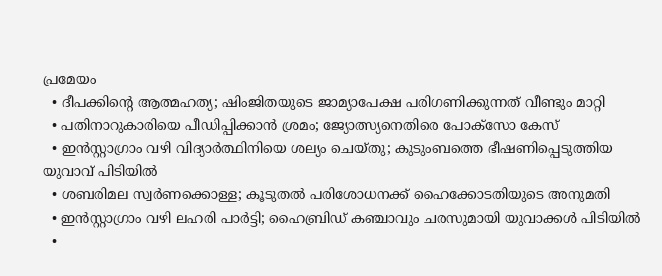പ്രമേയം
  • ദീപക്കിന്‍റെ ആത്മഹത്യ; ഷിംജിതയുടെ ജാമ്യാപേക്ഷ പരിഗണിക്കുന്നത് വീണ്ടും മാറ്റി
  • പതിനാറുകാരിയെ പീഡിപ്പിക്കാൻ ശ്രമം; ജ്യോത്സ്യനെതിരെ പോക്സോ കേസ്
  • ഇൻസ്റ്റാഗ്രാം വഴി വിദ്യാർത്ഥിനിയെ ശല്യം ചെയ്തു; കുടുംബത്തെ ഭീഷണിപ്പെടുത്തിയ യുവാവ് പിടിയിൽ
  • ശബരിമല സ്വർണക്കൊള്ള; കൂടുതൽ പരിശോധനക്ക് ഹൈക്കോടതിയുടെ അനുമതി
  • ഇൻസ്റ്റാഗ്രാം വഴി ലഹരി പാർട്ടി; ഹൈബ്രിഡ് കഞ്ചാവും ചരസുമായി യുവാക്കൾ പിടിയിൽ
  •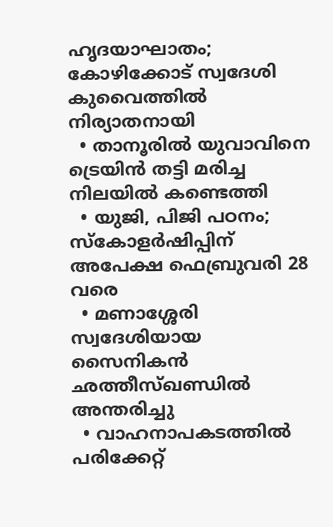ഹൃദയാഘാതം; കോഴിക്കോട് സ്വദേശി കുവൈത്തിൽ നിര്യാതനായി
  • താനൂരിൽ യുവാവിനെ ട്രെയിൻ തട്ടി മരിച്ച നിലയിൽ കണ്ടെത്തി
  • യുജി, പിജി പഠനം; സ്കോളർഷിപ്പിന് അപേക്ഷ ഫെബ്രുവരി 28 വരെ
  • മണാശ്ശേരി സ്വദേശിയായ സൈനികൻ ഛത്തീസ്ഖണ്ഡിൽ അന്തരിച്ചു
  • വാഹനാപകടത്തിൽ പരിക്കേറ്റ്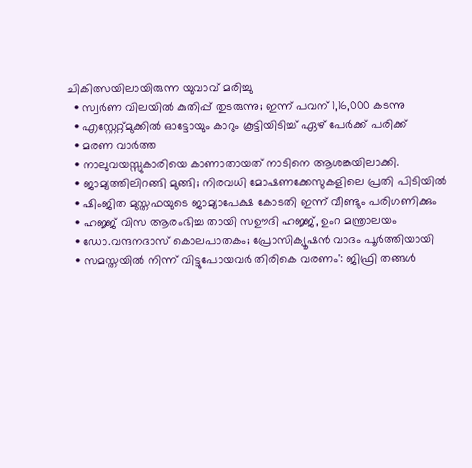ചികിത്സയിലായിരുന്ന യുവാവ് മരിച്ചു
  • സ്വര്‍ണ വിലയില്‍ കുതിപ്പ് തുടരുന്നു; ഇന്ന് പവന് 1,16,000 കടന്നു
  • എസ്റ്റേറ്റ്മുക്കിൽ ഓട്ടോയും കാറും കൂട്ടിയിടിച്ച് ഏഴ് പേർക്ക് പരിക്ക്‌
  • മരണ വാർത്ത
  • നാലുവയസ്സുകാരിയെ കാണാതായത് നാടിനെ ആശങ്കയിലാക്കി.
  • ജാമ്യത്തിലിറങ്ങി മുങ്ങി; നിരവധി മോഷണക്കേസുകളിലെ പ്രതി പിടിയിൽ
  • ഷിംജിത മുസ്തഫയുടെ ജാമ്യാപേക്ഷ കോടതി ഇന്ന് വീണ്ടും പരിഗണിക്കും
  • ഹജ്ജ് വിസ ആരംഭിച്ച തായി സഊദി ഹജ്ജ്, ഉംറ മന്ത്രാലയം
  • ഡോ.വന്ദനദാസ് കൊലപാതകം; പ്രോസിക്യൂഷൻ വാദം പൂർത്തിയായി
  • സമസ്തയിൽ നിന്ന് വിട്ടുപോയവർ തിരികെ വരണം': ജിഫ്രി തങ്ങൾ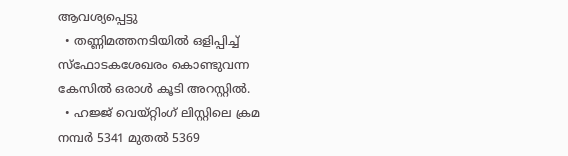ആവശ്യപ്പെട്ടു
  • തണ്ണിമത്തനടിയിൽ ഒളിപ്പിച്ച് സ്ഫോടകശേഖരം കൊണ്ടുവന്ന കേസിൽ ഒരാൾ കൂടി അറസ്റ്റിൽ.
  • ഹജ്ജ് വെയ്റ്റിംഗ് ലിസ്റ്റിലെ ക്രമ നമ്പർ 5341 മുതൽ 5369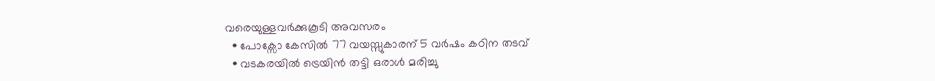വരെയുള്ളവർക്കുകൂടി അവസരം
  • പോക്സോ കേസിൽ 77 വയസ്സുകാരന് 5 വർഷം കഠിന തടവ്
  • വടകരയിൽ ട്രെയിൻ തട്ടി ഒരാൾ മരിച്ചു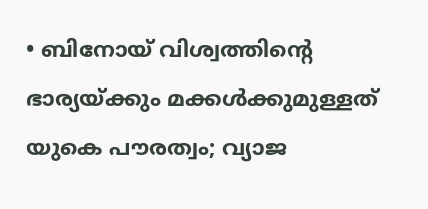• ബിനോയ് വിശ്വത്തിന്റെ ഭാര്യയ്ക്കും മക്കൾക്കുമുള്ളത് യുകെ പൗരത്വം; വ്യാജ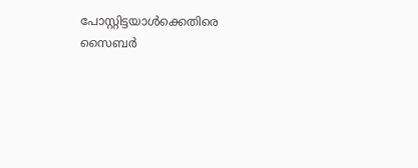പോസ്റ്റിട്ടയാൾക്കെതിരെ സൈബർ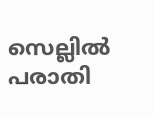സെല്ലിൽ പരാതി